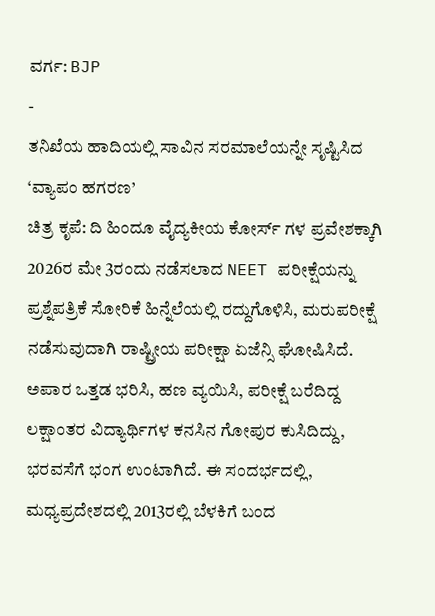ವರ್ಗ: BJP
-
ತನಿಖೆಯ ಹಾದಿಯಲ್ಲಿ ಸಾವಿನ ಸರಮಾಲೆಯನ್ನೇ ಸೃಷ್ಟಿಸಿದ ‘ವ್ಯಾಪಂ ಹಗರಣ’
ಚಿತ್ರ ಕೃಪೆ: ದಿ ಹಿಂದೂ ವೈದ್ಯಕೀಯ ಕೋರ್ಸ್ ಗಳ ಪ್ರವೇಶಕ್ಕಾಗಿ 2026ರ ಮೇ 3ರಂದು ನಡೆಸಲಾದ NEET ಪರೀಕ್ಷೆಯನ್ನು ಪ್ರಶ್ನೆಪತ್ರಿಕೆ ಸೋರಿಕೆ ಹಿನ್ನೆಲೆಯಲ್ಲಿ ರದ್ದುಗೊಳಿಸಿ, ಮರುಪರೀಕ್ಷೆ ನಡೆಸುವುದಾಗಿ ರಾಷ್ಟ್ರೀಯ ಪರೀಕ್ಷಾ ಏಜೆನ್ಸಿ ಘೋಷಿಸಿದೆ. ಅಪಾರ ಒತ್ತಡ ಭರಿಸಿ, ಹಣ ವ್ಯಯಿಸಿ, ಪರೀಕ್ಷೆ ಬರೆದಿದ್ದ ಲಕ್ಷಾಂತರ ವಿದ್ಯಾರ್ಥಿಗಳ ಕನಸಿನ ಗೋಪುರ ಕುಸಿದಿದ್ದು, ಭರವಸೆಗೆ ಭಂಗ ಉಂಟಾಗಿದೆ. ಈ ಸಂದರ್ಭದಲ್ಲಿ, ಮಧ್ಯಪ್ರದೇಶದಲ್ಲಿ 2013ರಲ್ಲಿ ಬೆಳಕಿಗೆ ಬಂದ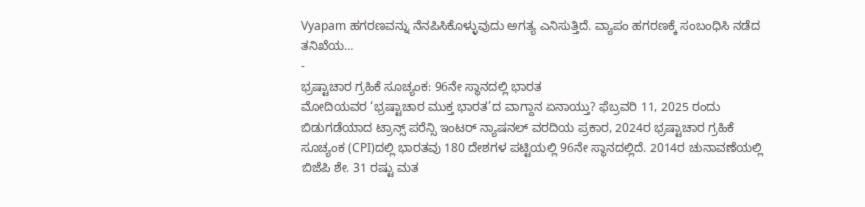Vyapam ಹಗರಣವನ್ನು ನೆನಪಿಸಿಕೊಳ್ಳುವುದು ಅಗತ್ಯ ಎನಿಸುತ್ತಿದೆ. ವ್ಯಾಪಂ ಹಗರಣಕ್ಕೆ ಸಂಬಂಧಿಸಿ ನಡೆದ ತನಿಖೆಯ…
-
ಭ್ರಷ್ಟಾಚಾರ ಗ್ರಹಿಕೆ ಸೂಚ್ಯಂಕ: 96ನೇ ಸ್ಥಾನದಲ್ಲಿ ಭಾರತ
ಮೋದಿಯವರ ‘ಭ್ರಷ್ಟಾಚಾರ ಮುಕ್ತ ಭಾರತ’ದ ವಾಗ್ದಾನ ಏನಾಯ್ತು? ಫೆಬ್ರವರಿ 11, 2025 ರಂದು ಬಿಡುಗಡೆಯಾದ ಟ್ರಾನ್ಸ್ ಪರೆನ್ಸಿ ಇಂಟರ್ ನ್ಯಾಷನಲ್ ವರದಿಯ ಪ್ರಕಾರ, 2024ರ ಭ್ರಷ್ಟಾಚಾರ ಗ್ರಹಿಕೆ ಸೂಚ್ಯಂಕ (CPI)ದಲ್ಲಿ ಭಾರತವು 180 ದೇಶಗಳ ಪಟ್ಟಿಯಲ್ಲಿ 96ನೇ ಸ್ಥಾನದಲ್ಲಿದೆ. 2014ರ ಚುನಾವಣೆಯಲ್ಲಿ ಬಿಜೆಪಿ ಶೇ. 31 ರಷ್ಟು ಮತ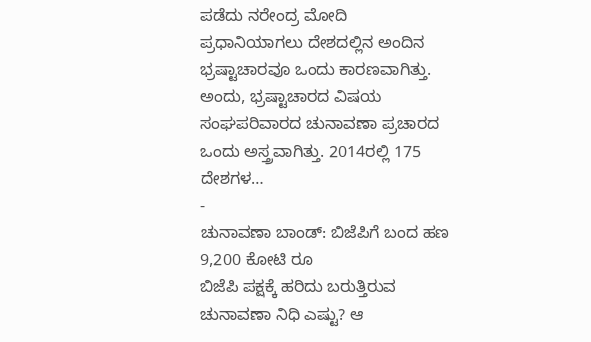ಪಡೆದು ನರೇಂದ್ರ ಮೋದಿ ಪ್ರಧಾನಿಯಾಗಲು ದೇಶದಲ್ಲಿನ ಅಂದಿನ ಭ್ರಷ್ಟಾಚಾರವೂ ಒಂದು ಕಾರಣವಾಗಿತ್ತು. ಅಂದು, ಭ್ರಷ್ಟಾಚಾರದ ವಿಷಯ ಸಂಘಪರಿವಾರದ ಚುನಾವಣಾ ಪ್ರಚಾರದ ಒಂದು ಅಸ್ತ್ರವಾಗಿತ್ತು. 2014ರಲ್ಲಿ 175 ದೇಶಗಳ…
-
ಚುನಾವಣಾ ಬಾಂಡ್: ಬಿಜೆಪಿಗೆ ಬಂದ ಹಣ 9,200 ಕೋಟಿ ರೂ
ಬಿಜೆಪಿ ಪಕ್ಷಕ್ಕೆ ಹರಿದು ಬರುತ್ತಿರುವ ಚುನಾವಣಾ ನಿಧಿ ಎಷ್ಟು? ಆ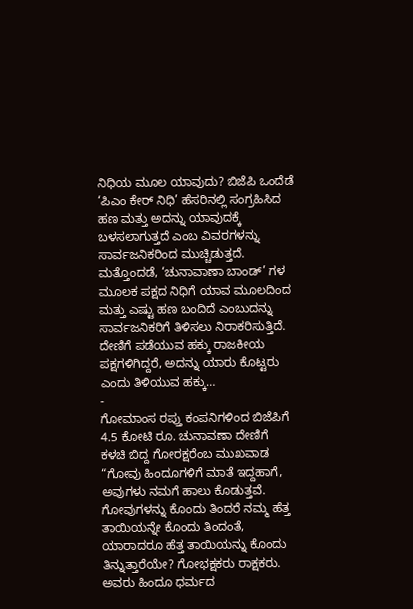ನಿಧಿಯ ಮೂಲ ಯಾವುದು? ಬಿಜೆಪಿ ಒಂದೆಡೆ ‘ಪಿಎಂ ಕೇರ್ ನಿಧಿ’ ಹೆಸರಿನಲ್ಲಿ ಸಂಗ್ರಹಿಸಿದ ಹಣ ಮತ್ತು ಅದನ್ನು ಯಾವುದಕ್ಕೆ ಬಳಸಲಾಗುತ್ತದೆ ಎಂಬ ವಿವರಗಳನ್ನು ಸಾರ್ವಜನಿಕರಿಂದ ಮುಚ್ಚಿಡುತ್ತದೆ. ಮತ್ತೊಂದಡೆ, ‘ಚುನಾವಾಣಾ ಬಾಂಡ್’ ಗಳ ಮೂಲಕ ಪಕ್ಷದ ನಿಧಿಗೆ ಯಾವ ಮೂಲದಿಂದ ಮತ್ತು ಎಷ್ಟು ಹಣ ಬಂದಿದೆ ಎಂಬುದನ್ನು ಸಾರ್ವಜನಿಕರಿಗೆ ತಿಳಿಸಲು ನಿರಾಕರಿಸುತ್ತಿದೆ. ದೇಣಿಗೆ ಪಡೆಯುವ ಹಕ್ಕು ರಾಜಕೀಯ ಪಕ್ಷಗಳಿಗಿದ್ದರೆ, ಅದನ್ನು ಯಾರು ಕೊಟ್ಟರು ಎಂದು ತಿಳಿಯುವ ಹಕ್ಕು…
-
ಗೋಮಾಂಸ ರಪ್ತು ಕಂಪನಿಗಳಿಂದ ಬಿಜೆಪಿಗೆ 4.5 ಕೋಟಿ ರೂ. ಚುನಾವಣಾ ದೇಣಿಗೆ
ಕಳಚಿ ಬಿದ್ದ ಗೋರಕ್ಷರೆಂಬ ಮುಖವಾಡ “ಗೋವು ಹಿಂದೂಗಳಿಗೆ ಮಾತೆ ಇದ್ದಹಾಗೆ, ಅವುಗಳು ನಮಗೆ ಹಾಲು ಕೊಡುತ್ತವೆ. ಗೋವುಗಳನ್ನು ಕೊಂದು ತಿಂದರೆ ನಮ್ಮ ಹೆತ್ತ ತಾಯಿಯನ್ನೇ ಕೊಂದು ತಿಂದಂತೆ, ಯಾರಾದರೂ ಹೆತ್ತ ತಾಯಿಯನ್ನು ಕೊಂದು ತಿನ್ನುತ್ತಾರೆಯೇ? ಗೋಭಕ್ಷಕರು ರಾಕ್ಷಕರು. ಅವರು ಹಿಂದೂ ಧರ್ಮದ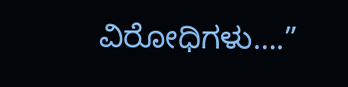ವಿರೋಧಿಗಳು….”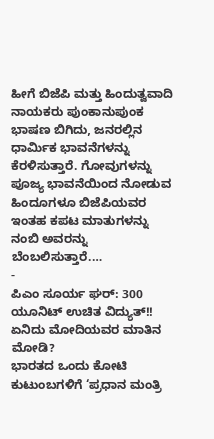ಹೀಗೆ ಬಿಜೆಪಿ ಮತ್ತು ಹಿಂದುತ್ವವಾದಿ ನಾಯಕರು ಪುಂಕಾನುಪುಂಕ ಭಾಷಣ ಬಿಗಿದು, ಜನರಲ್ಲಿನ ಧಾರ್ಮಿಕ ಭಾವನೆಗಳನ್ನು ಕೆರಳಿಸುತ್ತಾರೆ. ಗೋವುಗಳನ್ನು ಪೂಜ್ಯ ಭಾವನೆಯಿಂದ ನೋಡುವ ಹಿಂದೂಗಳೂ ಬಿಜೆಪಿಯವರ ಇಂತಹ ಕಪಟ ಮಾತುಗಳನ್ನು ನಂಬಿ ಅವರನ್ನು ಬೆಂಬಲಿಸುತ್ತಾರೆ.…
-
ಪಿಎಂ ಸೂರ್ಯ ಘರ್: 300 ಯೂನಿಟ್ ಉಚಿತ ವಿದ್ಯುತ್!! ಏನಿದು ಮೋದಿಯವರ ಮಾತಿನ ಮೋಡಿ?
ಭಾರತದ ಒಂದು ಕೋಟಿ ಕುಟುಂಬಗಳಿಗೆ ‘ಪ್ರಧಾನ ಮಂತ್ರಿ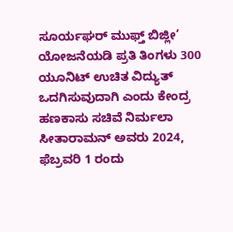ಸೂರ್ಯಘರ್ ಮುಫ್ತ್ ಬಿಜ್ಲೀ’ ಯೋಜನೆಯಡಿ ಪ್ರತಿ ತಿಂಗಳು 300 ಯೂನಿಟ್ ಉಚಿತ ವಿದ್ಯುತ್ ಒದಗಿಸುವುದಾಗಿ ಎಂದು ಕೇಂದ್ರ ಹಣಕಾಸು ಸಚಿವೆ ನಿರ್ಮಲಾ ಸೀತಾರಾಮನ್ ಅವರು 2024, ಫೆಬ್ರವರಿ 1 ರಂದು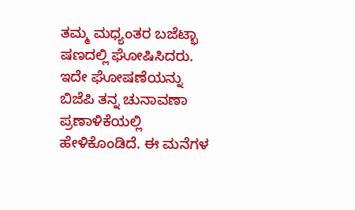ತಮ್ಮ ಮಧ್ಯಂತರ ಬಜೆಟ್ಭಾ ಷಣದಲ್ಲಿ ಘೋಷಿಸಿದರು. ಇದೇ ಘೋಷಣೆಯನ್ನು ಬಿಜೆಪಿ ತನ್ನ ಚುನಾವಣಾ ಪ್ರಣಾಳಿಕೆಯಲ್ಲಿ ಹೇಳಿಕೊಂಡಿದೆ. ಈ ಮನೆಗಳ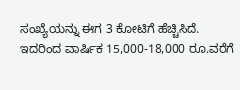ಸಂಖ್ಯೆಯನ್ನು ಈಗ 3 ಕೋಟಿಗೆ ಹೆಚ್ಚಿಸಿದೆ. ಇದರಿಂದ ವಾರ್ಷಿಕ 15,000-18,000 ರೂ.ವರೆಗೆ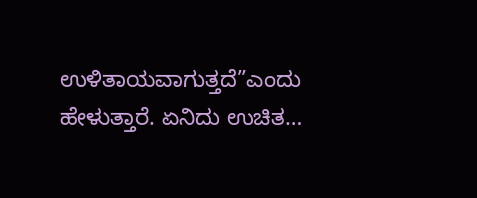ಉಳಿತಾಯವಾಗುತ್ತದೆ”ಎಂದು ಹೇಳುತ್ತಾರೆ. ಏನಿದು ಉಚಿತ…